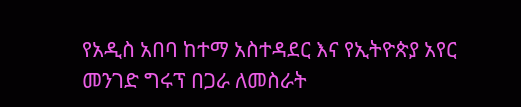የአዲስ አበባ ከተማ አስተዳደር እና የኢትዮጵያ አየር መንገድ ግሩፕ በጋራ ለመስራት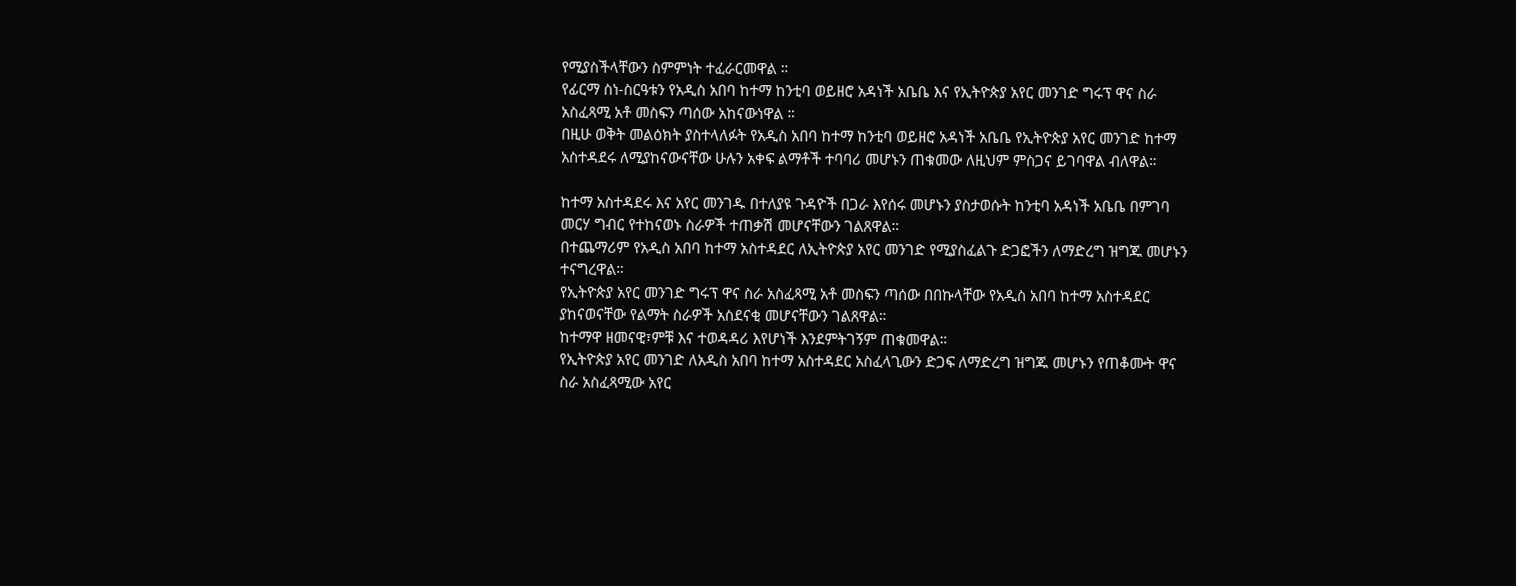የሚያስችላቸውን ስምምነት ተፈራርመዋል ።
የፊርማ ስነ-ስርዓቱን የአዲስ አበባ ከተማ ከንቲባ ወይዘሮ አዳነች አቤቤ እና የኢትዮጵያ አየር መንገድ ግሩፕ ዋና ስራ አስፈጻሚ አቶ መስፍን ጣሰው አከናውነዋል ።
በዚሁ ወቅት መልዕክት ያስተላለፉት የአዲስ አበባ ከተማ ከንቲባ ወይዘሮ አዳነች አቤቤ የኢትዮጵያ አየር መንገድ ከተማ አስተዳደሩ ለሚያከናውናቸው ሁሉን አቀፍ ልማቶች ተባባሪ መሆኑን ጠቁመው ለዚህም ምስጋና ይገባዋል ብለዋል።

ከተማ አስተዳደሩ እና አየር መንገዱ በተለያዩ ጉዳዮች በጋራ እየሰሩ መሆኑን ያስታወሱት ከንቲባ አዳነች አቤቤ በምገባ መርሃ ግብር የተከናወኑ ስራዎች ተጠቃሽ መሆናቸውን ገልጸዋል።
በተጨማሪም የአዲስ አበባ ከተማ አስተዳደር ለኢትዮጵያ አየር መንገድ የሚያስፈልጉ ድጋፎችን ለማድረግ ዝግጁ መሆኑን ተናግረዋል።
የኢትዮጵያ አየር መንገድ ግሩፕ ዋና ስራ አስፈጻሚ አቶ መስፍን ጣሰው በበኩላቸው የአዲስ አበባ ከተማ አስተዳደር ያከናወናቸው የልማት ስራዎች አስደናቂ መሆናቸውን ገልጸዋል።
ከተማዋ ዘመናዊ፣ምቹ እና ተወዳዳሪ እየሆነች እንደምትገኝም ጠቁመዋል።
የኢትዮጵያ አየር መንገድ ለአዲስ አበባ ከተማ አስተዳደር አስፈላጊውን ድጋፍ ለማድረግ ዝግጁ መሆኑን የጠቆሙት ዋና ስራ አስፈጻሚው አየር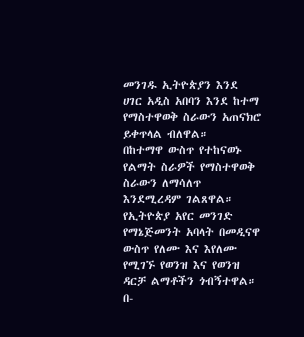መንገዱ ኢትዮጵያን እንደ ሀገር አዲስ አበባን እንደ ከተማ የማስተዋወቅ ስራውን አጠናክሮ ይቀጥላል ብለዋል።
በከተማዋ ውስጥ የተከናወኑ የልማት ስራዎች የማስተዋወቅ ስራውን ለማሳለጥ እንደሚረዳም ገልጸዋል።
የኢትዮጵያ አየር መንገድ የማኔጅመንት አባላት በመዲናዋ ውስጥ የለሙ እና እየለሙ የሚገኙ የወንዝ እና የወንዝ ዳርቻ ልማቶችን ጎብኝተዋል።
በ-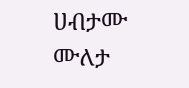ሀብታሙ ሙለታ